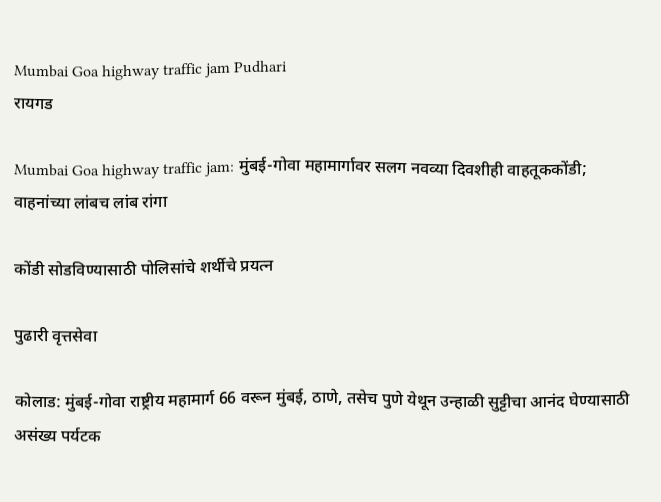Mumbai Goa highway traffic jam Pudhari
रायगड

Mumbai Goa highway traffic jam: मुंबई-गोवा महामार्गावर सलग नवव्या दिवशीही वाहतूककोंडी; वाहनांच्या लांबच लांब रांगा

कोंडी सोडविण्यासाठी पोलिसांचे शर्थीचे प्रयत्न

पुढारी वृत्तसेवा

कोलाड: मुंबई-गोवा राष्ट्रीय महामार्ग 66 वरून मुंबई, ठाणे, तसेच पुणे येथून उन्हाळी सुट्टीचा आनंद घेण्यासाठी असंख्य पर्यटक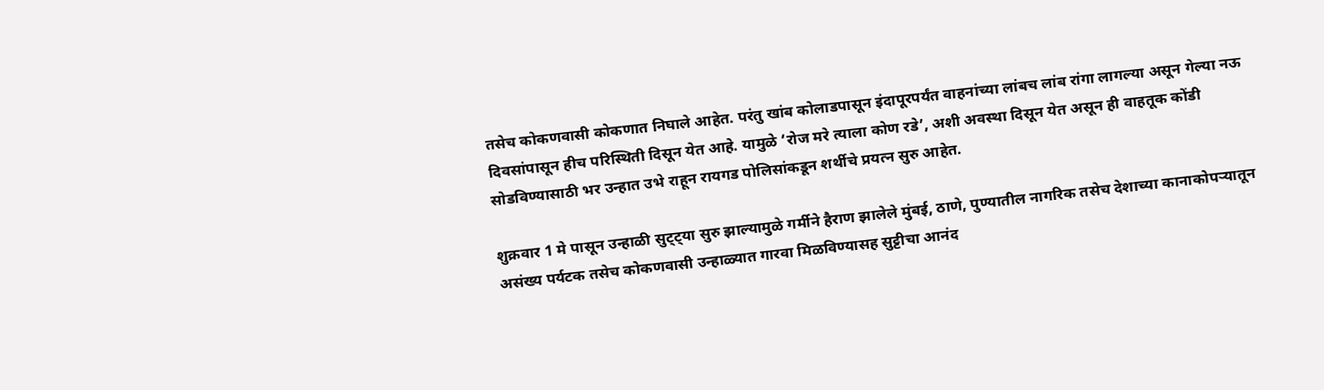तसेच कोकणवासी कोकणात निघाले आहेत. परंतु खांब कोलाडपासून इंदापूरपर्यंत वाहनांच्या लांबच लांब रांगा लागल्या असून गेल्या नऊ दिवसांपासून हीच परिस्थिती दिसून येत आहे. यामुळे ‌‘रोज मरे त्याला कोण रडे‌’, अशी अवस्था दिसून येत असून ही वाहतूक कोंडी सोडविण्यासाठी भर उन्हात उभे राहून रायगड पोलिसांकडून शर्थीचे प्रयत्न सुरु आहेत.

शुक्रवार 1 मे पासून उन्हाळी सुट्ट्या सुरु झाल्यामुळे गर्मीने हैराण झालेले मुंबई, ठाणे, पुण्यातील नागरिक तसेच देशाच्या कानाकोपऱ्यातून असंख्य पर्यटक तसेच कोकणवासी उन्हाळ्यात गारवा मिळविण्यासह सुट्टीचा आनंद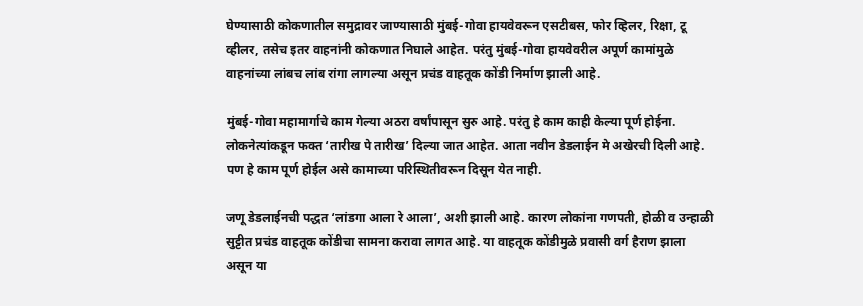घेण्यासाठी कोकणातील समुद्रावर जाण्यासाठी मुंबई-गोवा हायवेवरून एसटीबस, फोर व्हिलर, रिक्षा, टू व्हीलर, तसेच इतर वाहनांनी कोकणात निघाले आहेत. परंतु मुंबई-गोवा हायवेवरील अपूर्ण कामांमुळे वाहनांच्या लांबच लांब रांगा लागल्या असून प्रचंड वाहतूक कोंडी निर्माण झाली आहे.

मुंबई-गोवा महामार्गाचे काम गेल्या अठरा वर्षांपासून सुरु आहे. परंतु हे काम काही केल्या पूर्ण होईना. लोकनेत्यांकडून फक्त ‌‘तारीख पे तारीख‌’ दिल्या जात आहेत. आता नवीन डेडलाईन मे अखेरची दिली आहे. पण हे काम पूर्ण होईल असे कामाच्या परिस्थितीवरून दिसून येत नाही.

जणू डेडलाईनची पद्धत ‌‘लांडगा आला रे आला‌’, अशी झाली आहे. कारण लोकांना गणपती, होळी व उन्हाळी सुट्टीत प्रचंड वाहतूक कोंडीचा सामना करावा लागत आहे. या वाहतूक कोंडीमुळे प्रवासी वर्ग हैराण झाला असून या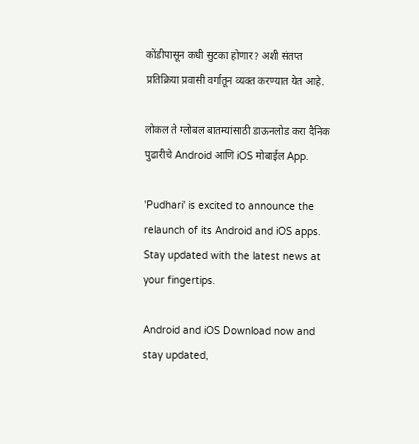कोंडीपासून कधी सुटका होणार? अशी संतप्त प्रतिक्रिया प्रवासी वर्गातून व्यक्त करण्यात येत आहे.

लोकल ते ग्लोबल बातम्यांसाठी डाऊनलोड करा दैनिक पुढारीचे Android आणि iOS मोबाईल App.

'Pudhari' is excited to announce the relaunch of its Android and iOS apps. Stay updated with the latest news at your fingertips.

Android and iOS Download now and stay updated,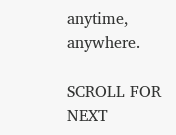anytime, anywhere.

SCROLL FOR NEXT